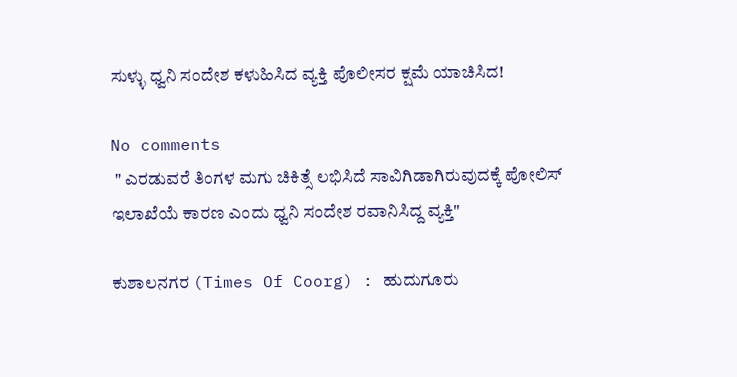ಸುಳ್ಳು ಧ್ವನಿ ಸಂದೇಶ ಕಳುಹಿಸಿದ ವ್ಯಕ್ತಿ ಪೊಲೀಸರ ಕ್ಷಮೆ ಯಾಚಿಸಿದ!

No comments
 " ಎರಡುವರೆ ತಿಂಗಳ ಮಗು ಚಿಕಿತ್ಸೆ ಲಭಿಸಿದೆ ಸಾವಿಗಿಡಾಗಿರುವುದಕ್ಕೆ ಪೋಲಿಸ್ ಇಲಾಖೆಯೆ ಕಾರಣ ಎಂದು ಧ್ವನಿ ಸಂದೇಶ ರವಾನಿಸಿದ್ದ ವ್ಯಕ್ತಿ"

ಕುಶಾಲನಗರ (Times Of Coorg) : ಹುದುಗೂರು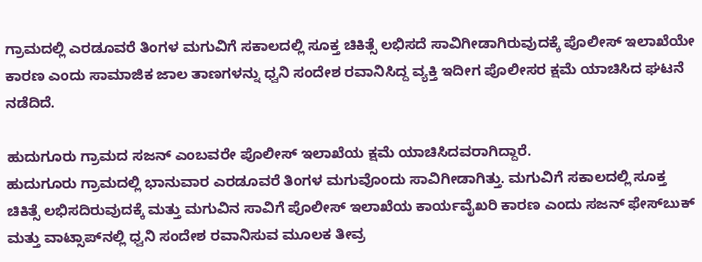ಗ್ರಾಮದಲ್ಲಿ ಎರಡೂವರೆ ತಿಂಗಳ ಮಗುವಿಗೆ ಸಕಾಲದಲ್ಲಿ ಸೂಕ್ತ ಚಿಕಿತ್ಸೆ ಲಭಿಸದೆ ಸಾವಿಗೀಡಾಗಿರುವುದಕ್ಕೆ ಪೊಲೀಸ್ ಇಲಾಖೆಯೇ ಕಾರಣ ಎಂದು ಸಾಮಾಜಿಕ ಜಾಲ ತಾಣಗಳನ್ನು ಧ್ವನಿ ಸಂದೇಶ ರವಾನಿಸಿದ್ದ ವ್ಯಕ್ತಿ ಇದೀಗ ಪೊಲೀಸರ ಕ್ಷಮೆ ಯಾಚಿಸಿದ ಘಟನೆ ನಡೆದಿದೆ.

ಹುದುಗೂರು ಗ್ರಾಮದ ಸಜನ್ ಎಂಬವರೇ ಪೊಲೀಸ್ ಇಲಾಖೆಯ ಕ್ಷಮೆ ಯಾಚಿಸಿದವರಾಗಿದ್ದಾರೆ.
ಹುದುಗೂರು ಗ್ರಾಮದಲ್ಲಿ ಭಾನುವಾರ ಎರಡೂವರೆ ತಿಂಗಳ ಮಗುವೊಂದು ಸಾವಿಗೀಡಾಗಿತ್ತು. ಮಗುವಿಗೆ ಸಕಾಲದಲ್ಲಿ ಸೂಕ್ತ ಚಿಕಿತ್ಸೆ ಲಭಿಸದಿರುವುದಕ್ಕೆ ಮತ್ತು ಮಗುವಿನ ಸಾವಿಗೆ ಪೊಲೀಸ್ ಇಲಾಖೆಯ ಕಾರ್ಯವೈಖರಿ ಕಾರಣ ಎಂದು ಸಜನ್ ಫೇಸ್‌ಬುಕ್ ಮತ್ತು ವಾಟ್ಸಾಪ್‌ನಲ್ಲಿ ಧ್ವನಿ ಸಂದೇಶ ರವಾನಿಸುವ ಮೂಲಕ ತೀವ್ರ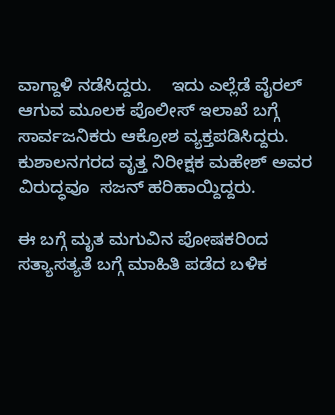ವಾಗ್ದಾಳಿ ನಡೆಸಿದ್ದರು.    ಇದು ಎಲ್ಲೆಡೆ ವೈರಲ್ ಆಗುವ ಮೂಲಕ ಪೊಲೀಸ್ ಇಲಾಖೆ ಬಗ್ಗೆ ಸಾರ್ವಜನಿಕರು ಆಕ್ರೋಶ ವ್ಯಕ್ತಪಡಿಸಿದ್ದರು. ಕುಶಾಲನಗರದ ವೃತ್ತ ನಿರೀಕ್ಷಕ ಮಹೇಶ್ ಅವರ ವಿರುದ್ಧವೂ  ಸಜನ್ ಹರಿಹಾಯ್ದಿದ್ದರು.

ಈ ಬಗ್ಗೆ ಮೃತ ಮಗುವಿನ ಪೋಷಕರಿಂದ ಸತ್ಯಾಸತ್ಯತೆ ಬಗ್ಗೆ ಮಾಹಿತಿ ಪಡೆದ ಬಳಿಕ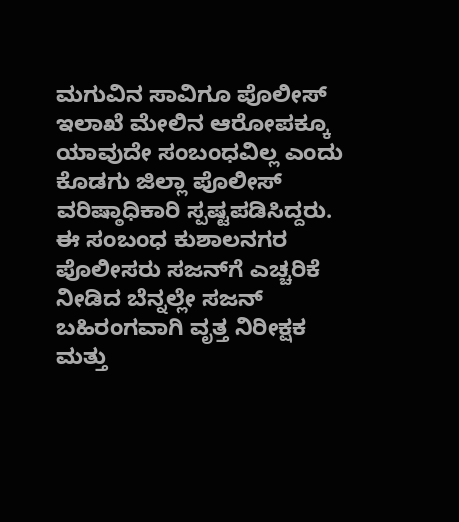ಮಗುವಿನ ಸಾವಿಗೂ ಪೊಲೀಸ್ ಇಲಾಖೆ ಮೇಲಿನ ಆರೋಪಕ್ಕೂ ಯಾವುದೇ ಸಂಬಂಧವಿಲ್ಲ ಎಂದು ಕೊಡಗು ಜಿಲ್ಲಾ ಪೊಲೀಸ್ ವರಿಷ್ಠಾಧಿಕಾರಿ ಸ್ಪಷ್ಟಪಡಿಸಿದ್ದರು.
ಈ ಸಂಬಂಧ ಕುಶಾಲನಗರ ಪೊಲೀಸರು ಸಜನ್‌ಗೆ ಎಚ್ಚರಿಕೆ ನೀಡಿದ ಬೆನ್ನಲ್ಲೇ ಸಜನ್ ಬಹಿರಂಗವಾಗಿ ವೃತ್ತ ನಿರೀಕ್ಷಕ ಮತ್ತು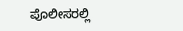ಪೊಲೀಸರಲ್ಲಿ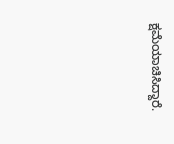ಕ್ಷಮೆಯಾಚಿಸಿದ್ದಾರೆ.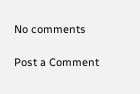No comments

Post a Comment